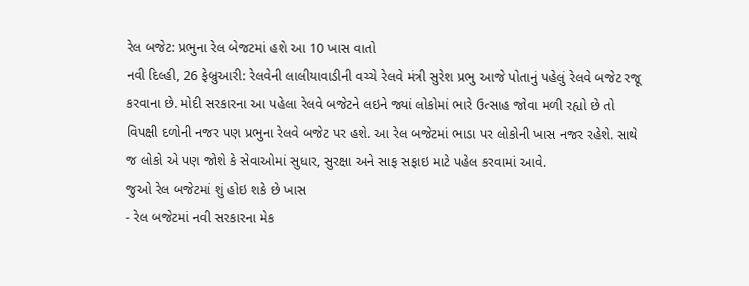રેલ બજેટ: પ્રભુના રેલ બેજટમાં હશે આ 10 ખાસ વાતો
નવી દિલ્હી, 26 ફેબ્રુઆરી: રેલવેની લાલીયાવાડીની વચ્ચે રેલવે મંત્રી સુરેશ પ્રભુ આજે પોતાનું પહેલું રેલવે બજેટ રજૂ કરવાના છે. મોદી સરકારના આ પહેલા રેલવે બજેટને લઇને જ્યાં લોકોમાં ભારે ઉત્સાહ જોવા મળી રહ્યો છે તો વિપક્ષી દળોની નજર પણ પ્રભુના રેલવે બજેટ પર હશે. આ રેલ બજેટમાં ભાડા પર લોકોની ખાસ નજર રહેશે. સાથે જ લોકો એ પણ જોશે કે સેવાઓમાં સુધાર, સુરક્ષા અને સાફ સફાઇ માટે પહેલ કરવામાં આવે.
જુઓ રેલ બજેટમાં શું હોઇ શકે છે ખાસ
- રેલ બજેટમાં નવી સરકારના મેક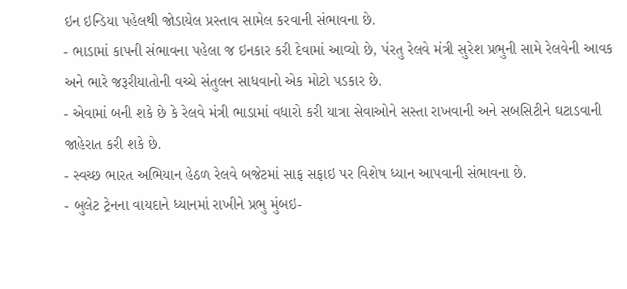ઇન ઇન્ડિયા પહેલથી જોડાયેલ પ્રસ્તાવ સામેલ કરવાની સંભાવના છે.
- ભાડામાં કાપની સંભાવના પહેલા જ ઇનકાર કરી દેવામાં આવ્યો છે, પંરતુ રેલવે મંત્રી સુરેશ પ્રભુની સામે રેલવેની આવક અને ભારે જરૂરીયાતોની વચ્ચે સંતુલન સાધવાનો એક મોટો પડકાર છે.
- એવામાં બની શકે છે કે રેલવે મંત્રી ભાડામાં વધારો કરી યાત્રા સેવાઓને સસ્તા રાખવાની અને સબસિટીને ઘટાડવાની જાહેરાત કરી શકે છે.
- સ્વચ્છ ભારત અભિયાન હેઠળ રેલવે બજેટમાં સાફ સફાઇ પર વિશેષ ધ્યાન આપવાની સંભાવના છે.
- બુલેટ ટ્રેનના વાયદાને ધ્યાનમાં રાખીને પ્રભુ મુંબઇ-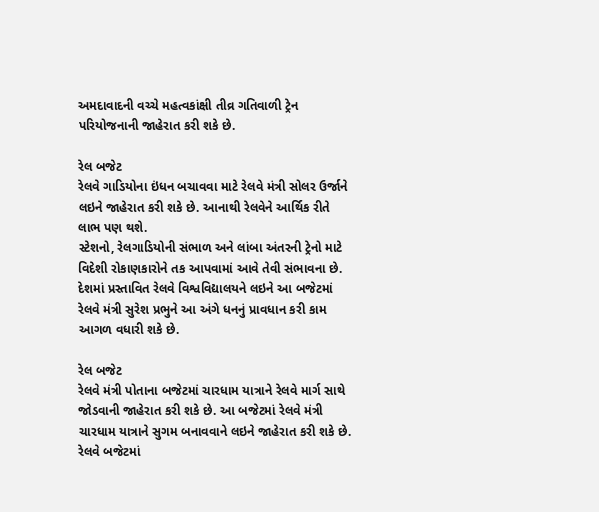અમદાવાદની વચ્ચે મહત્વકાંક્ષી તીવ્ર ગતિવાળી ટ્રેન પરિયોજનાની જાહેરાત કરી શકે છે.

રેલ બજેટ
રેલવે ગાડિયોના ઇંધન બચાવવા માટે રેલવે મંત્રી સોલર ઉર્જાને લઇને જાહેરાત કરી શકે છે. આનાથી રેલવેને આર્થિક રીતે લાભ પણ થશે.
સ્ટેશનો, રેલગાડિયોની સંભાળ અને લાંબા અંતરની ટ્રેનો માટે વિદેશી રોકાણકારોને તક આપવામાં આવે તેવી સંભાવના છે.
દેશમાં પ્રસ્તાવિત રેલવે વિશ્વવિદ્યાલયને લઇને આ બજેટમાં રેલવે મંત્રી સુરેશ પ્રભુને આ અંગે ધનનું પ્રાવધાન કરી કામ આગળ વધારી શકે છે.

રેલ બજેટ
રેલવે મંત્રી પોતાના બજેટમાં ચારધામ યાત્રાને રેલવે માર્ગ સાથે જોડવાની જાહેરાત કરી શકે છે. આ બજેટમાં રેલવે મંત્રી ચારધામ યાત્રાને સુગમ બનાવવાને લઇને જાહેરાત કરી શકે છે.
રેલવે બજેટમાં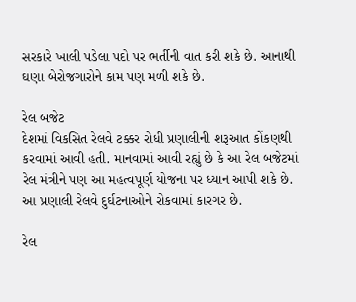સરકારે ખાલી પડેલા પદો પર ભર્તીની વાત કરી શકે છે. આનાથી ઘણા બેરોજગારોને કામ પણ મળી શકે છે.

રેલ બજેટ
દેશમાં વિકસિત રેલવે ટક્કર રોધી પ્રણાલીની શરૂઆત કોંકણથી કરવામાં આવી હતી. માનવામાં આવી રહ્યું છે કે આ રેલ બજેટમાં રેલ મંત્રીને પણ આ મહત્વપૂર્ણ યોજના પર ધ્યાન આપી શકે છે. આ પ્રણાલી રેલવે દુર્ઘટનાઓને રોકવામાં કારગર છે.

રેલ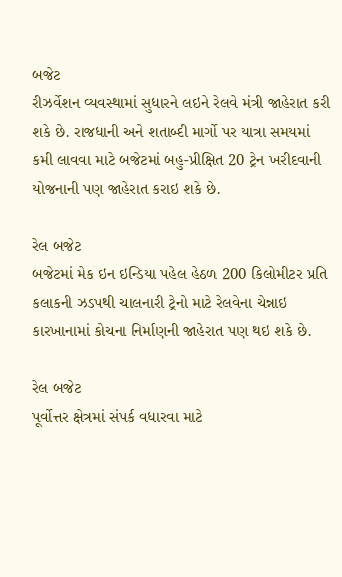બજેટ
રીઝર્વેશન વ્યવસ્થામાં સુધારને લઇને રેલવે મંત્રી જાહેરાત કરી શકે છે. રાજધાની અને શતાબ્દી માર્ગો પર યાત્રા સમયમાં કમી લાવવા માટે બજેટમાં બહુ-પ્રીક્ષિત 20 ટ્રેન ખરીદવાની યોજનાની પણ જાહેરાત કરાઇ શકે છે.

રેલ બજેટ
બજેટમાં મેક ઇન ઇન્ડિયા પહેલ હેઠળ 200 કિલોમીટર પ્રતિ કલાકની ઝડપથી ચાલનારી ટ્રેનો માટે રેલવેના ચેન્નાઇ કારખાનામાં કોચના નિર્માણની જાહેરાત પણ થઇ શકે છે.

રેલ બજેટ
પૂર્વોત્તર ક્ષેત્રમાં સંપર્ક વધારવા માટે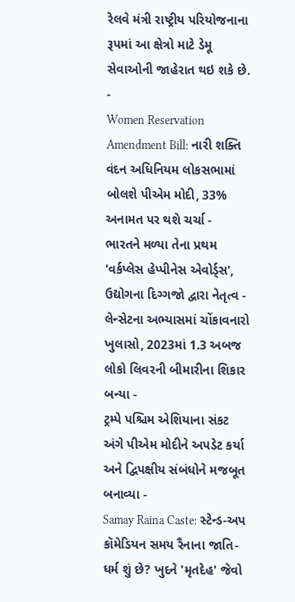રેલવે મંત્રી રાષ્ટ્રીય પરિયોજનાના રૂપમાં આ ક્ષેત્રો માટે ડેમૂ સેવાઓની જાહેરાત થઇ શકે છે.
-
Women Reservation Amendment Bill: નારી શક્તિ વંદન અધિનિયમ લોકસભામાં બોલશે પીએમ મોદી, 33% અનામત પર થશે ચર્ચા -
ભારતને મળ્યા તેના પ્રથમ 'વર્કપ્લેસ હેપ્પીનેસ એવોર્ડ્સ', ઉદ્યોગના દિગ્ગજો દ્વારા નેતૃત્વ -
લેન્સેટના અભ્યાસમાં ચોંકાવનારો ખુલાસો, 2023માં 1.3 અબજ લોકો લિવરની બીમારીના શિકાર બન્યા -
ટ્રમ્પે પશ્ચિમ એશિયાના સંકટ અંગે પીએમ મોદીને અપડેટ કર્યા અને દ્વિપક્ષીય સંબંધોને મજબૂત બનાવ્યા -
Samay Raina Caste: સ્ટેન્ડ-અપ કૉમેડિયન સમય રૈનાના જાતિ-ધર્મ શું છે? ખુદને 'મૃતદેહ' જેવો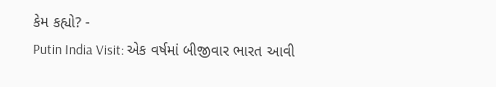કેમ કહ્યો? -
Putin India Visit: એક વર્ષમાં બીજીવાર ભારત આવી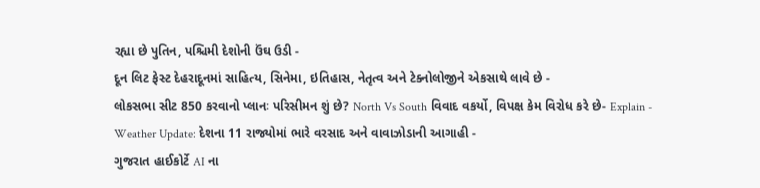રહ્યા છે પુતિન, પશ્ચિમી દેશોની ઉંઘ ઉડી -
દૂન લિટ ફેસ્ટ દેહરાદૂનમાં સાહિત્ય, સિનેમા, ઇતિહાસ, નેતૃત્વ અને ટેક્નોલોજીને એકસાથે લાવે છે -
લોકસભા સીટ 850 કરવાનો પ્લાનઃ પરિસીમન શું છે? North Vs South વિવાદ વકર્યો, વિપક્ષ કેમ વિરોધ કરે છે- Explain -
Weather Update: દેશના 11 રાજ્યોમાં ભારે વરસાદ અને વાવાઝોડાની આગાહી -
ગુજરાત હાઈકોર્ટે AI ના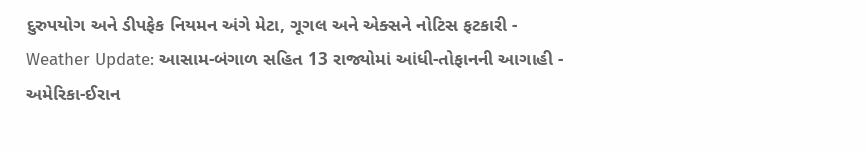દુરુપયોગ અને ડીપફેક નિયમન અંગે મેટા, ગૂગલ અને એક્સને નોટિસ ફટકારી -
Weather Update: આસામ-બંગાળ સહિત 13 રાજ્યોમાં આંધી-તોફાનની આગાહી -
અમેરિકા-ઈરાન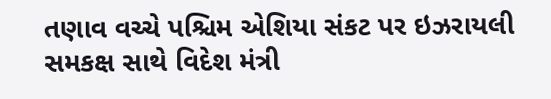તણાવ વચ્ચે પશ્ચિમ એશિયા સંકટ પર ઇઝરાયલી સમકક્ષ સાથે વિદેશ મંત્રી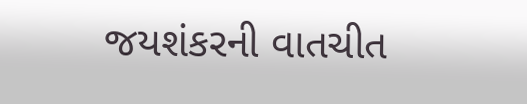જયશંકરની વાતચીત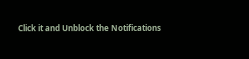Click it and Unblock the Notifications